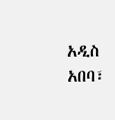አዲስ አበባ፣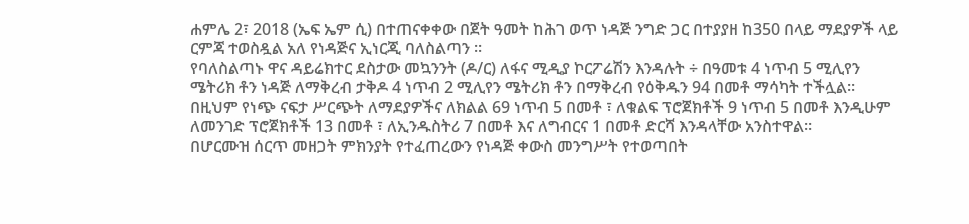ሐምሌ 2፣ 2018 (ኤፍ ኤም ሲ) በተጠናቀቀው በጀት ዓመት ከሕገ ወጥ ነዳጅ ንግድ ጋር በተያያዘ ከ350 በላይ ማደያዎች ላይ ርምጃ ተወስዷል አለ የነዳጅና ኢነርጂ ባለስልጣን ፡፡
የባለስልጣኑ ዋና ዳይሬክተር ደስታው መኳንንት (ዶ/ር) ለፋና ሚዲያ ኮርፖሬሽን እንዳሉት ÷ በዓመቱ 4 ነጥብ 5 ሚሊየን ሜትሪክ ቶን ነዳጅ ለማቅረብ ታቅዶ 4 ነጥብ 2 ሚሊየን ሜትሪክ ቶን በማቅረብ የዕቅዱን 94 በመቶ ማሳካት ተችሏል፡፡
በዚህም የነጭ ናፍታ ሥርጭት ለማደያዎችና ለክልል 69 ነጥብ 5 በመቶ ፣ ለቁልፍ ፕሮጀክቶች 9 ነጥብ 5 በመቶ እንዲሁም ለመንገድ ፕሮጀክቶች 13 በመቶ ፣ ለኢንዱስትሪ 7 በመቶ እና ለግብርና 1 በመቶ ድርሻ እንዳላቸው አንስተዋል።
በሆርሙዝ ሰርጥ መዘጋት ምክንያት የተፈጠረውን የነዳጅ ቀውስ መንግሥት የተወጣበት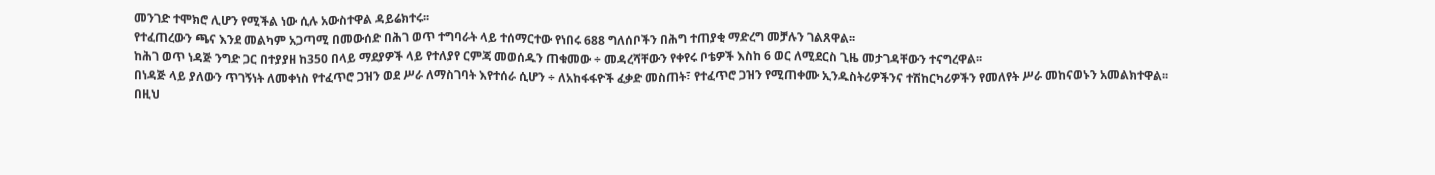መንገድ ተሞክሮ ሊሆን የሚችል ነው ሲሉ አውስተዋል ዳይሬክተሩ፡፡
የተፈጠረውን ጫና እንደ መልካም አጋጣሚ በመውሰድ በሕገ ወጥ ተግባራት ላይ ተሰማርተው የነበሩ 688 ግለሰቦችን በሕግ ተጠያቂ ማድረግ መቻሉን ገልጸዋል፡፡
ከሕገ ወጥ ነዳጅ ንግድ ጋር በተያያዘ ከ350 በላይ ማደያዎች ላይ የተለያየ ርምጃ መወሰዱን ጠቁመው ÷ መዳረሻቸውን የቀየሩ ቦቴዎች እስከ 6 ወር ለሚደርስ ጊዜ መታገዳቸውን ተናግረዋል፡፡
በነዳጅ ላይ ያለውን ጥገኝነት ለመቀነስ የተፈጥሮ ጋዝን ወደ ሥራ ለማስገባት እየተሰራ ሲሆን ÷ ለአከፋፋዮች ፈቃድ መስጠት፣ የተፈጥሮ ጋዝን የሚጠቀሙ ኢንዱስትሪዎችንና ተሽከርካሪዎችን የመለየት ሥራ መከናወኑን አመልክተዋል፡፡
በዚህ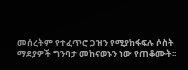መሰረትም የተፈጥሮ ጋዝን የሚያከፋፍሉ ሶስት ማደያዎች ግንባታ መከናወኑን ነው የጠቆሙት፡፡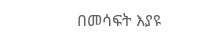በመሳፍት እያዩ